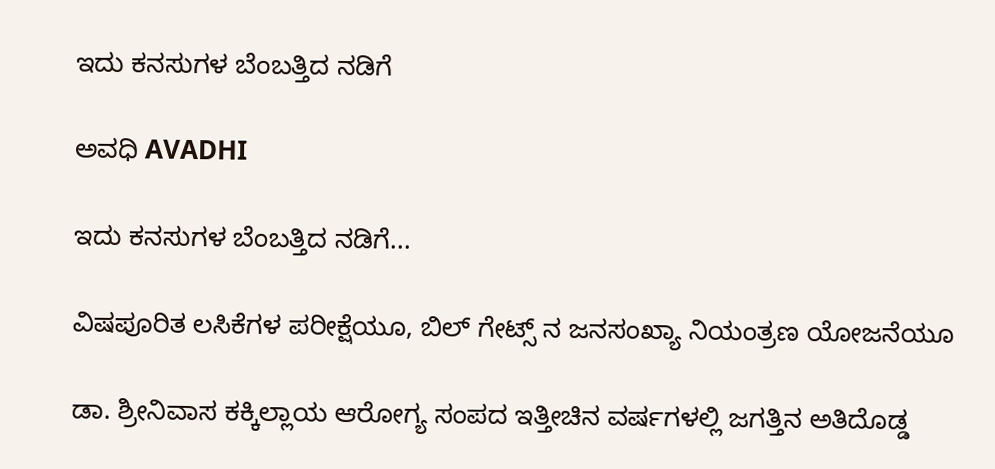ಇದು ಕನಸುಗಳ ಬೆಂಬತ್ತಿದ ನಡಿಗೆ‍

ಅವಧಿ AVADHI

ಇದು ಕನಸುಗಳ ಬೆಂಬತ್ತಿದ ನಡಿಗೆ...

ವಿಷಪೂರಿತ ಲಸಿಕೆಗಳ ಪರೀಕ್ಷೆಯೂ, ಬಿಲ್ ಗೇಟ್ಸ್ ನ ಜನಸಂಖ್ಯಾ ನಿಯಂತ್ರಣ ಯೋಜನೆಯೂ

ಡಾ. ಶ್ರೀನಿವಾಸ ಕಕ್ಕಿಲ್ಲಾಯ ಆರೋಗ್ಯ ಸಂಪದ ಇತ್ತೀಚಿನ ವರ್ಷಗಳಲ್ಲಿ ಜಗತ್ತಿನ ಅತಿದೊಡ್ಡ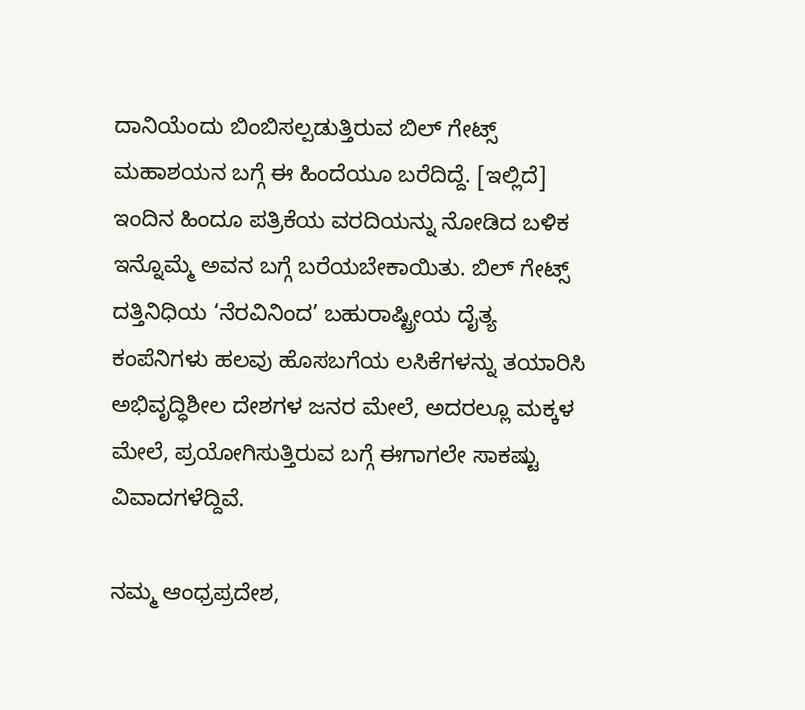ದಾನಿಯೆಂದು ಬಿಂಬಿಸಲ್ಪಡುತ್ತಿರುವ ಬಿಲ್ ಗೇಟ್ಸ್ ಮಹಾಶಯನ ಬಗ್ಗೆ ಈ ಹಿಂದೆಯೂ ಬರೆದಿದ್ದೆ. [ಇಲ್ಲಿದೆ] ಇಂದಿನ ಹಿಂದೂ ಪತ್ರಿಕೆಯ ವರದಿಯನ್ನು ನೋಡಿದ ಬಳಿಕ ಇನ್ನೊಮ್ಮೆ ಅವನ ಬಗ್ಗೆ ಬರೆಯಬೇಕಾಯಿತು. ಬಿಲ್ ಗೇಟ್ಸ್ ದತ್ತಿನಿಧಿಯ ‘ನೆರವಿನಿಂದ’ ಬಹುರಾಷ್ಟ್ರೀಯ ದೈತ್ಯ ಕಂಪೆನಿಗಳು ಹಲವು ಹೊಸಬಗೆಯ ಲಸಿಕೆಗಳನ್ನು ತಯಾರಿಸಿ ಅಭಿವೃದ್ಧಿಶೀಲ ದೇಶಗಳ ಜನರ ಮೇಲೆ, ಅದರಲ್ಲೂ ಮಕ್ಕಳ ಮೇಲೆ, ಪ್ರಯೋಗಿಸುತ್ತಿರುವ ಬಗ್ಗೆ ಈಗಾಗಲೇ ಸಾಕಷ್ಟು ವಿವಾದಗಳೆದ್ದಿವೆ.

ನಮ್ಮ ಆಂಧ್ರಪ್ರದೇಶ,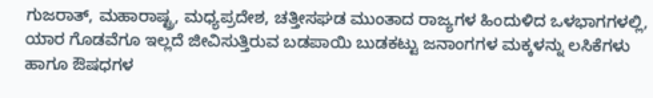ಗುಜರಾತ್, ಮಹಾರಾಷ್ಟ್ರ, ಮಧ್ಯಪ್ರದೇಶ, ಚತ್ತೀಸಘಡ ಮುಂತಾದ ರಾಜ್ಯಗಳ ಹಿಂದುಳಿದ ಒಳಭಾಗಗಳಲ್ಲಿ, ಯಾರ ಗೊಡವೆಗೂ ಇಲ್ಲದೆ ಜೀವಿಸುತ್ತಿರುವ ಬಡಪಾಯಿ ಬುಡಕಟ್ಟು ಜನಾಂಗಗಳ ಮಕ್ಕಳನ್ನು ಲಸಿಕೆಗಳು ಹಾಗೂ ಔಷಧಗಳ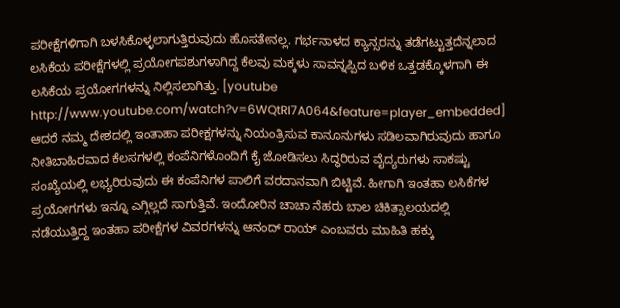ಪರೀಕ್ಷೆಗಳಿಗಾಗಿ ಬಳಸಿಕೊಳ್ಳಲಾಗುತ್ತಿರುವುದು ಹೊಸತೇನಲ್ಲ. ಗರ್ಭನಾಳದ ಕ್ಯಾನ್ಸರನ್ನು ತಡೆಗಟ್ಟುತ್ತದೆನ್ನಲಾದ ಲಸಿಕೆಯ ಪರೀಕ್ಷೆಗಳಲ್ಲಿ ಪ್ರಯೋಗಪಶುಗಳಾಗಿದ್ದ ಕೆಲವು ಮಕ್ಕಳು ಸಾವನ್ನಪ್ಪಿದ ಬಳಿಕ ಒತ್ತಡಕ್ಕೊಳಗಾಗಿ ಈ ಲಸಿಕೆಯ ಪ್ರಯೋಗಗಳನ್ನು ನಿಲ್ಲಿಸಲಾಗಿತ್ತು. [youtube http://www.youtube.com/watch?v=6WQtRI7A064&feature=player_embedded] ಆದರೆ ನಮ್ಮ ದೇಶದಲ್ಲಿ ಇಂತಾಹಾ ಪರೀಕ್ಷಗಳನ್ನು ನಿಯಂತ್ರಿಸುವ ಕಾನೂನುಗಳು ಸಡಿಲವಾಗಿರುವುದು ಹಾಗೂ ನೀತಿಬಾಹಿರವಾದ ಕೆಲಸಗಳಲ್ಲಿ ಕಂಪೆನಿಗಳೊಂದಿಗೆ ಕೈ ಜೋಡಿಸಲು ಸಿದ್ಧರಿರುವ ವೈದ್ಯರುಗಳು ಸಾಕಷ್ಟು ಸಂಖ್ಯೆಯಲ್ಲಿ ಲಭ್ಯರಿರುವುದು ಈ ಕಂಪೆನಿಗಳ ಪಾಲಿಗೆ ವರದಾನವಾಗಿ ಬಿಟ್ಟಿವೆ. ಹೀಗಾಗಿ ಇಂತಹಾ ಲಸಿಕೆಗಳ ಪ್ರಯೋಗಗಳು ಇನ್ನೂ ಎಗ್ಗಿಲ್ಲದೆ ಸಾಗುತ್ತಿವೆ. ಇಂದೋರಿನ ಚಾಚಾ ನೆಹರು ಬಾಲ ಚಿಕಿತ್ಸಾಲಯದಲ್ಲಿ ನಡೆಯುತ್ತಿದ್ದ ಇಂತಹಾ ಪರೀಕ್ಷೆಗಳ ವಿವರಗಳನ್ನು ಆನಂದ್ ರಾಯ್ ಎಂಬವರು ಮಾಹಿತಿ ಹಕ್ಕು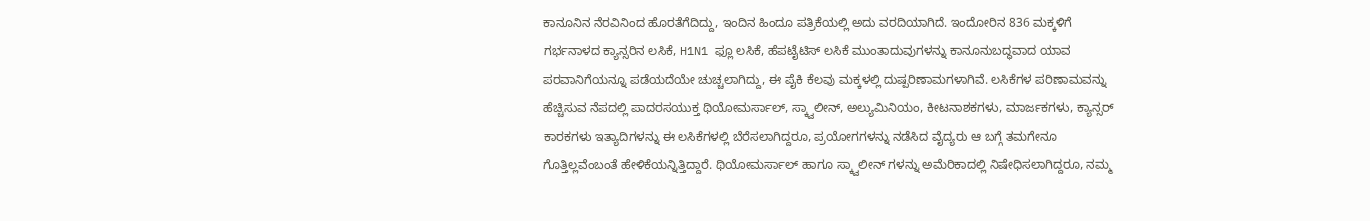ಕಾನೂನಿನ ನೆರವಿನಿಂದ ಹೊರತೆಗೆದಿದ್ದು, ಇಂದಿನ ಹಿಂದೂ ಪತ್ರಿಕೆಯಲ್ಲಿ ಅದು ವರದಿಯಾಗಿದೆ. ಇಂದೋರಿನ 836 ಮಕ್ಕಳಿಗೆ ಗರ್ಭನಾಳದ ಕ್ಯಾನ್ಸರಿನ ಲಸಿಕೆ, H1N1 ಫ್ಲೂ ಲಸಿಕೆ, ಹೆಪಟೈಟಿಸ್ ಲಸಿಕೆ ಮುಂತಾದುವುಗಳನ್ನು ಕಾನೂನುಬದ್ಧವಾದ ಯಾವ ಪರವಾನಿಗೆಯನ್ನೂ ಪಡೆಯದೆಯೇ ಚುಚ್ಚಲಾಗಿದ್ದು, ಈ ಪೈಕಿ ಕೆಲವು ಮಕ್ಕಳಲ್ಲಿ ದುಷ್ಪರಿಣಾಮಗಳಾಗಿವೆ. ಲಸಿಕೆಗಳ ಪರಿಣಾಮವನ್ನು ಹೆಚ್ಚಿಸುವ ನೆಪದಲ್ಲಿ ಪಾದರಸಯುಕ್ತ ಥಿಯೋಮರ್ಸಾಲ್, ಸ್ಕ್ವಾಲೀನ್, ಅಲ್ಯುಮಿನಿಯಂ, ಕೀಟನಾಶಕಗಳು, ಮಾರ್ಜಕಗಳು, ಕ್ಯಾನ್ಸರ್ ಕಾರಕಗಳು ಇತ್ಯಾದಿಗಳನ್ನು ಈ ಲಸಿಕೆಗಳಲ್ಲಿ ಬೆರೆಸಲಾಗಿದ್ದರೂ, ಪ್ರಯೋಗಗಳನ್ನು ನಡೆಸಿದ ವೈದ್ಯರು ಆ ಬಗ್ಗೆ ತಮಗೇನೂ ಗೊತ್ತಿಲ್ಲವೆಂಬಂತೆ ಹೇಳಿಕೆಯನ್ನಿತ್ತಿದ್ದಾರೆ. ಥಿಯೋಮರ್ಸಾಲ್ ಹಾಗೂ ಸ್ಕ್ವಾಲೀನ್ ಗಳನ್ನು ಅಮೆರಿಕಾದಲ್ಲಿ ನಿಷೇಧಿಸಲಾಗಿದ್ದರೂ, ನಮ್ಮ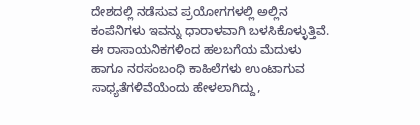ದೇಶದಲ್ಲಿ ನಡೆಸುವ ಪ್ರಯೋಗಗಳಲ್ಲಿ ಅಲ್ಲಿನ ಕಂಪೆನಿಗಳು ಇವನ್ನು ಧಾರಾಳವಾಗಿ ಬಳಸಿಕೊಳ್ಳುತ್ತಿವೆ. ಈ ರಾಸಾಯನಿಕಗಳಿಂದ ಹಲಬಗೆಯ ಮೆದುಳು ಹಾಗೂ ನರಸಂಬಂಧಿ ಕಾಹಿಲೆಗಳು ಉಂಟಾಗುವ ಸಾಧ್ಯತೆಗಳಿವೆಯೆಂದು ಹೇಳಲಾಗಿದ್ದು,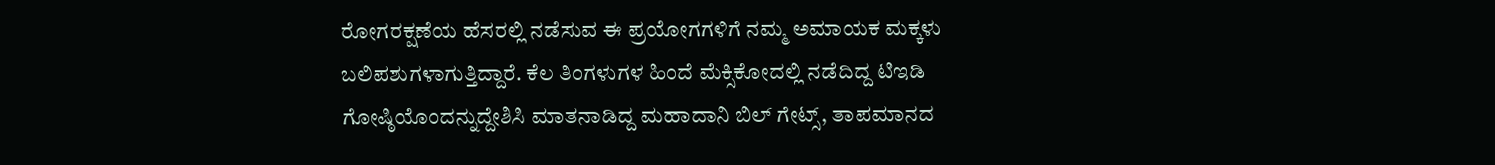ರೋಗರಕ್ಷಣೆಯ ಹೆಸರಲ್ಲಿ ನಡೆಸುವ ಈ ಪ್ರಯೋಗಗಳಿಗೆ ನಮ್ಮ ಅಮಾಯಕ ಮಕ್ಕಳು ಬಲಿಪಶುಗಳಾಗುತ್ತಿದ್ದಾರೆ. ಕೆಲ ತಿಂಗಳುಗಳ ಹಿಂದೆ ಮೆಕ್ಸಿಕೋದಲ್ಲಿ ನಡೆದಿದ್ದ ಟಿಇಡಿ ಗೋಷ್ಠಿಯೊಂದನ್ನುದ್ದೇಶಿಸಿ ಮಾತನಾಡಿದ್ದ ಮಹಾದಾನಿ ಬಿಲ್ ಗೇಟ್ಸ್, ತಾಪಮಾನದ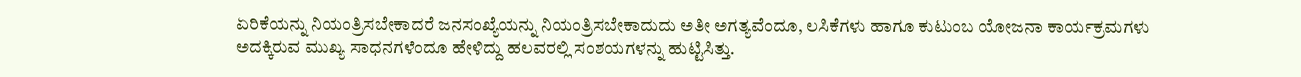ಏರಿಕೆಯನ್ನು ನಿಯಂತ್ರಿಸಬೇಕಾದರೆ ಜನಸಂಖ್ಯೆಯನ್ನು ನಿಯಂತ್ರಿಸಬೇಕಾದುದು ಅತೀ ಅಗತ್ಯವೆಂದೂ, ಲಸಿಕೆಗಳು ಹಾಗೂ ಕುಟುಂಬ ಯೋಜನಾ ಕಾರ್ಯಕ್ರಮಗಳು ಅದಕ್ಕಿರುವ ಮುಖ್ಯ ಸಾಧನಗಳೆಂದೂ ಹೇಳಿದ್ದು ಹಲವರಲ್ಲಿ ಸಂಶಯಗಳನ್ನು ಹುಟ್ಟಿಸಿತ್ತು.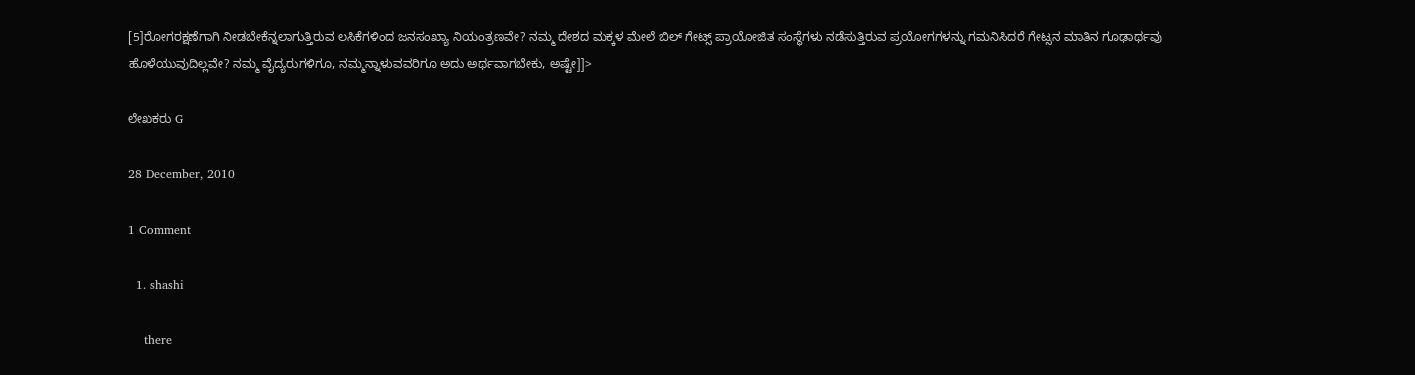[5]ರೋಗರಕ್ಷಣೆಗಾಗಿ ನೀಡಬೇಕೆನ್ನಲಾಗುತ್ತಿರುವ ಲಸಿಕೆಗಳಿಂದ ಜನಸಂಖ್ಯಾ ನಿಯಂತ್ರಣವೇ? ನಮ್ಮ ದೇಶದ ಮಕ್ಕಳ ಮೇಲೆ ಬಿಲ್ ಗೇಟ್ಸ್ ಪ್ರಾಯೋಜಿತ ಸಂಸ್ಥೆಗಳು ನಡೆಸುತ್ತಿರುವ ಪ್ರಯೋಗಗಳನ್ನು ಗಮನಿಸಿದರೆ ಗೇಟ್ಸನ ಮಾತಿನ ಗೂಢಾರ್ಥವು ಹೊಳೆಯುವುದಿಲ್ಲವೇ? ನಮ್ಮ ವೈದ್ಯರುಗಳಿಗೂ, ನಮ್ಮನ್ನಾಳುವವರಿಗೂ ಅದು ಅರ್ಥವಾಗಬೇಕು, ಅಷ್ಟೇ]]>

ಲೇಖಕರು G

28 December, 2010

1 Comment

  1. shashi

    there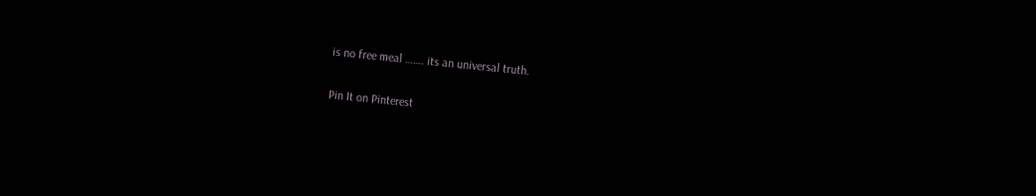is no free meal ……. its an universal truth.

Pin It on Pinterest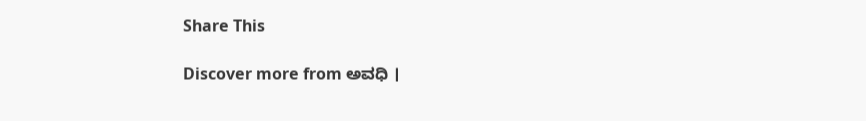Share This

Discover more from ಅವಧಿ ।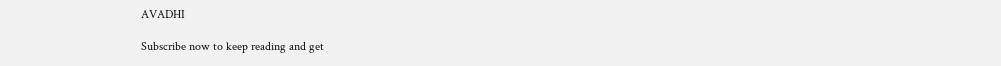AVADHI

Subscribe now to keep reading and get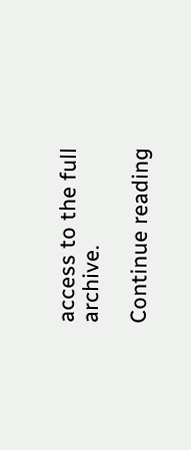access to the full archive.

Continue reading